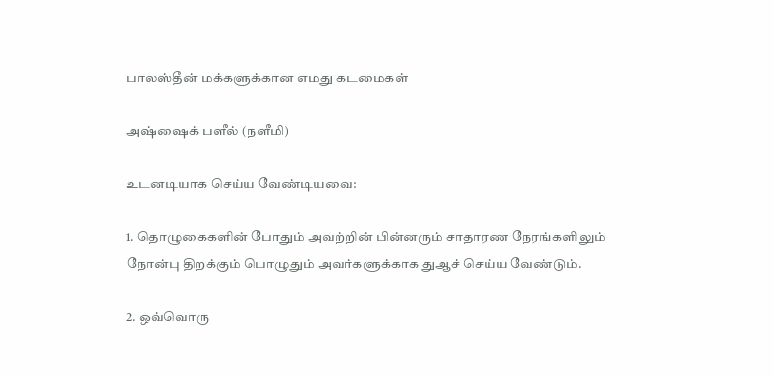பாலஸ்தீன் மக்களுக்கான எமது கடமைகள்

அஷ்ஷைக் பளீல் (நளீமி)

உடனடியாக செய்ய வேண்டியவை:

1. தொழுகைகளின் போதும் அவற்றின் பின்னரும் சாதாரண நேரங்களிலும் நோன்பு திறக்கும் பொழுதும் அவர்களுக்காக துஆச் செய்ய வேண்டும்.

2. ஒவ்வொரு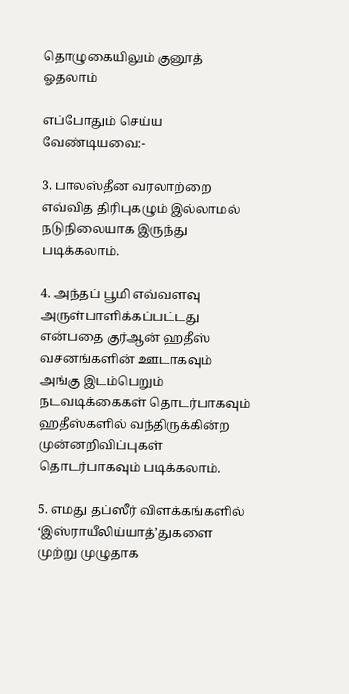தொழுகையிலும் குனூத் ஓதலாம்

எப்போதும் செய்ய வேண்டியவை:-

3. பாலஸ்தீன வரலாற்றை எவ்வித திரிபுகழும் இல்லாமல் நடுநிலையாக இருந்து படிக்கலாம்.

4. அந்தப் பூமி எவ்வளவு அருள்பாளிக்கப்பட்டது என்பதை குர்ஆன் ஹதீஸ் வசனங்களின் ஊடாகவும் அங்கு இடம்பெறும் நடவடிக்கைகள் தொடர்பாகவும் ஹதீஸ்களில் வந்திருக்கின்ற முன்னறிவிப்புகள் தொடர்பாகவும் படிக்கலாம்.

5. எமது தப்ஸீர் விளக்கங்களில் ‘இஸ்ராயீலிய்யாத்’துகளை முற்று முழுதாக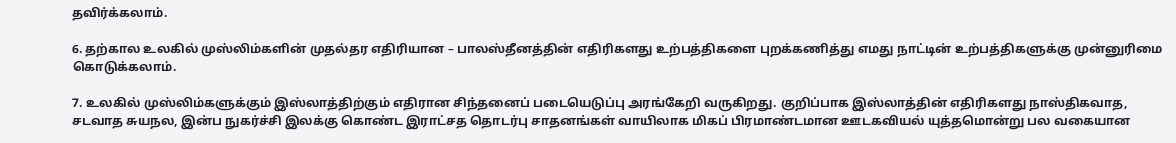தவிர்க்கலாம்.

6. தற்கால உலகில் முஸ்லிம்களின் முதல்தர எதிரியான – பாலஸ்தீனத்தின் எதிரிகளது உற்பத்திகளை புறக்கணித்து எமது நாட்டின் உற்பத்திகளுக்கு முன்னுரிமை கொடுக்கலாம்.

7. உலகில் முஸ்லிம்களுக்கும் இஸ்லாத்திற்கும் எதிரான சிந்தனைப் படையெடுப்பு அரங்கேறி வருகிறது. குறிப்பாக இஸ்லாத்தின் எதிரிகளது நாஸ்திகவாத, சடவாத சுயநல, இன்ப நுகர்ச்சி இலக்கு கொண்ட இராட்சத தொடர்பு சாதனங்கள் வாயிலாக மிகப் பிரமாண்டமான ஊடகவியல் யுத்தமொன்று பல வகையான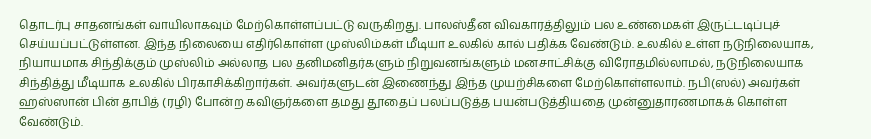தொடர்பு சாதனங்கள் வாயிலாகவும் மேற்கொள்ளப்பட்டு வருகிறது. பாலஸ்தீன விவகாரத்திலும் பல உண்மைகள் இருட்டடிப்புச் செய்யப்பட்டுள்ளன. இந்த நிலையை எதிர்கொள்ள முஸ்லிம்கள் மீடியா உலகில் கால் பதிக்க வேண்டும். உலகில் உள்ள நடுநிலையாக, நியாயமாக சிந்திக்கும் முஸ்லிம் அல்லாத பல தனிமனிதர்களும் நிறுவனங்களும் மனசாட்சிக்கு விரோதமில்லாமல், நடுநிலையாக சிந்தித்து மீடியாக உலகில் பிரகாசிக்கிறார்கள். அவர்களுடன் இணைந்து இந்த முயற்சிகளை மேற்கொள்ளலாம். நபி(ஸல்) அவர்கள் ஹஸ்ஸான் பின் தாபித் (ரழி) போன்ற கவிஞர்களை தமது தூதைப் பலப்படுத்த பயன்படுத்தியதை முன்னுதாரணமாகக் கொள்ள வேண்டும்.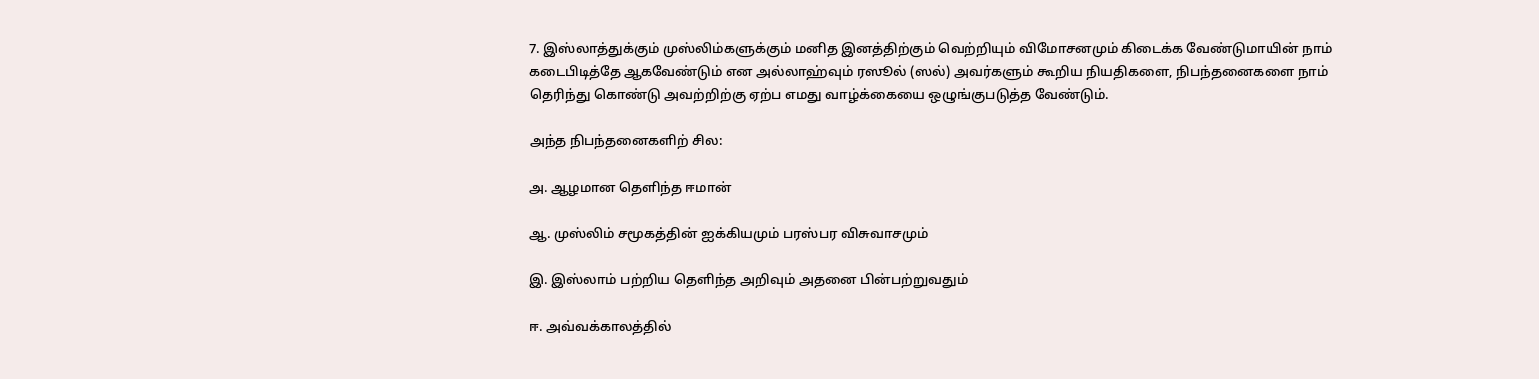7. இஸ்லாத்துக்கும் முஸ்லிம்களுக்கும் மனித இனத்திற்கும் வெற்றியும் விமோசனமும் கிடைக்க வேண்டுமாயின் நாம் கடைபிடித்தே ஆகவேண்டும் என அல்லாஹ்வும் ரஸூல் (ஸல்) அவர்களும் கூறிய நியதிகளை, நிபந்தனைகளை நாம் தெரிந்து கொண்டு அவற்றிற்கு ஏற்ப எமது வாழ்க்கையை ஒழுங்குபடுத்த வேண்டும்.

அந்த நிபந்தனைகளிற் சில:

அ. ஆழமான தெளிந்த ஈமான்

ஆ. முஸ்லிம் சமூகத்தின் ஐக்கியமும் பரஸ்பர விசுவாசமும்

இ. இஸ்லாம் பற்றிய தெளிந்த அறிவும் அதனை பின்பற்றுவதும்

ஈ. அவ்வக்காலத்தில்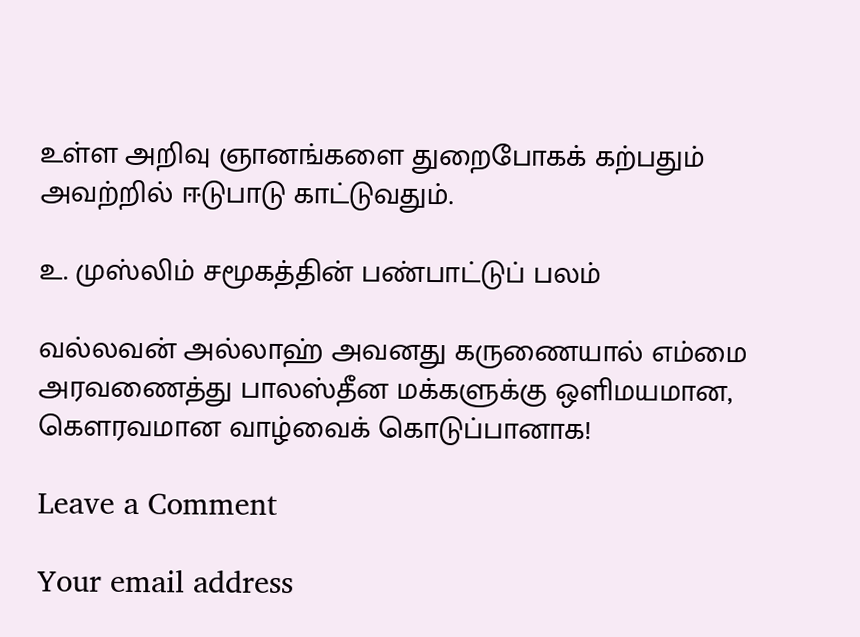உள்ள அறிவு ஞானங்களை துறைபோகக் கற்பதும் அவற்றில் ஈடுபாடு காட்டுவதும்.

உ. முஸ்லிம் சமூகத்தின் பண்பாட்டுப் பலம்

வல்லவன் அல்லாஹ் அவனது கருணையால் எம்மை அரவணைத்து பாலஸ்தீன மக்களுக்கு ஒளிமயமான, கெளரவமான வாழ்வைக் கொடுப்பானாக!

Leave a Comment

Your email address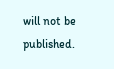will not be published.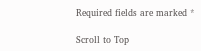Required fields are marked *

Scroll to Top